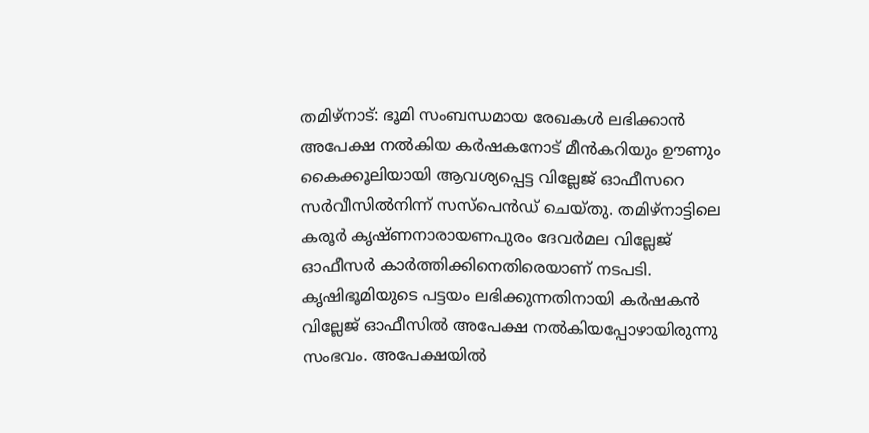തമിഴ്നാട്: ഭൂമി സംബന്ധമായ രേഖകൾ ലഭിക്കാൻ അപേക്ഷ നൽകിയ കർഷകനോട് മീൻകറിയും ഊണും കൈക്കൂലിയായി ആവശ്യപ്പെട്ട വില്ലേജ് ഓഫീസറെ സർവീസിൽനിന്ന് സസ്പെൻഡ് ചെയ്തു. തമിഴ്നാട്ടിലെ കരൂർ കൃഷ്ണനാരായണപുരം ദേവർമല വില്ലേജ് ഓഫീസർ കാർത്തിക്കിനെതിരെയാണ് നടപടി.
കൃഷിഭൂമിയുടെ പട്ടയം ലഭിക്കുന്നതിനായി കർഷകൻ വില്ലേജ് ഓഫീസിൽ അപേക്ഷ നൽകിയപ്പോഴായിരുന്നു സംഭവം. അപേക്ഷയിൽ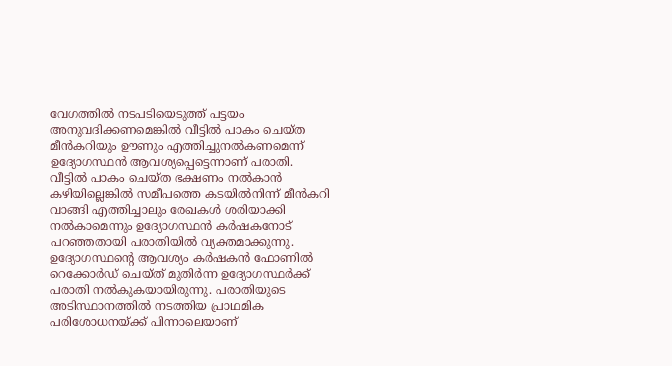വേഗത്തിൽ നടപടിയെടുത്ത് പട്ടയം അനുവദിക്കണമെങ്കിൽ വീട്ടിൽ പാകം ചെയ്ത മീൻകറിയും ഊണും എത്തിച്ചുനൽകണമെന്ന് ഉദ്യോഗസ്ഥൻ ആവശ്യപ്പെട്ടെന്നാണ് പരാതി.
വീട്ടിൽ പാകം ചെയ്ത ഭക്ഷണം നൽകാൻ കഴിയില്ലെങ്കിൽ സമീപത്തെ കടയിൽനിന്ന് മീൻകറി വാങ്ങി എത്തിച്ചാലും രേഖകൾ ശരിയാക്കി നൽകാമെന്നും ഉദ്യോഗസ്ഥൻ കർഷകനോട് പറഞ്ഞതായി പരാതിയിൽ വ്യക്തമാക്കുന്നു.
ഉദ്യോഗസ്ഥന്റെ ആവശ്യം കർഷകൻ ഫോണിൽ റെക്കോർഡ് ചെയ്ത് മുതിർന്ന ഉദ്യോഗസ്ഥർക്ക് പരാതി നൽകുകയായിരുന്നു. പരാതിയുടെ അടിസ്ഥാനത്തിൽ നടത്തിയ പ്രാഥമിക പരിശോധനയ്ക്ക് പിന്നാലെയാണ്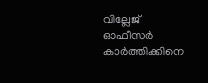വില്ലേജ് ഓഫീസർ കാർത്തിക്കിനെ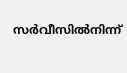സർവീസിൽനിന്ന്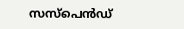സസ്പെൻഡ്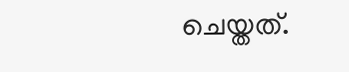ചെയ്തത്.